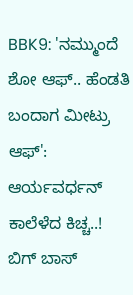BBK9: 'ನಮ್ಮುಂದೆ ಶೋ ಆಫ್.. ಹೆಂಡತಿ ಬಂದಾಗ ಮೀಟ್ರು ಆಫ್': ಆರ್ಯವರ್ಧನ್ ಕಾಲೆಳೆದ ಕಿಚ್ಚ..!
ಬಿಗ್ ಬಾಸ್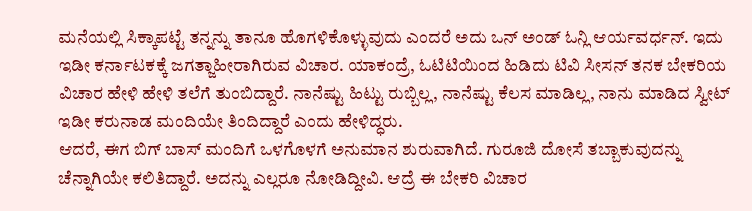ಮನೆಯಲ್ಲಿ ಸಿಕ್ಕಾಪಟ್ಟೆ ತನ್ನನ್ನು ತಾನೂ ಹೊಗಳಿಕೊಳ್ಳುವುದು ಎಂದರೆ ಅದು ಒನ್ ಅಂಡ್ ಓನ್ಲಿ ಆರ್ಯವರ್ಧನ್. ಇದು ಇಡೀ ಕರ್ನಾಟಕಕ್ಕೆ ಜಗತ್ಜಾಹೀರಾಗಿರುವ ವಿಚಾರ. ಯಾಕಂದ್ರೆ, ಓಟಿಟಿಯಿಂದ ಹಿಡಿದು ಟಿವಿ ಸೀಸನ್ ತನಕ ಬೇಕರಿಯ ವಿಚಾರ ಹೇಳಿ ಹೇಳಿ ತಲೆಗೆ ತುಂಬಿದ್ದಾರೆ. ನಾನೆಷ್ಟು ಹಿಟ್ಟು ರುಬ್ಬಿಲ್ಲ, ನಾನೆಷ್ಟು ಕೆಲಸ ಮಾಡಿಲ್ಲ, ನಾನು ಮಾಡಿದ ಸ್ವೀಟ್ ಇಡೀ ಕರುನಾಡ ಮಂದಿಯೇ ತಿಂದಿದ್ದಾರೆ ಎಂದು ಹೇಳಿದ್ಧರು.
ಆದರೆ, ಈಗ ಬಿಗ್ ಬಾಸ್ ಮಂದಿಗೆ ಒಳಗೊಳಗೆ ಅನುಮಾನ ಶುರುವಾಗಿದೆ. ಗುರೂಜಿ ದೋಸೆ ತಬ್ಬಾಕುವುದನ್ನು ಚೆನ್ನಾಗಿಯೇ ಕಲಿತಿದ್ದಾರೆ. ಅದನ್ನು ಎಲ್ಲರೂ ನೋಡಿದ್ದೀವಿ. ಆದ್ರೆ ಈ ಬೇಕರಿ ವಿಚಾರ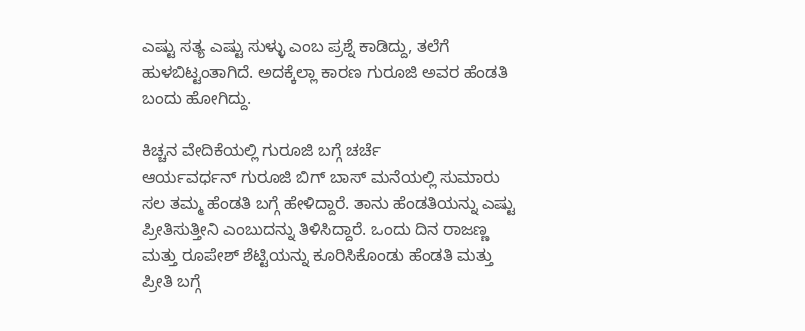ಎಷ್ಟು ಸತ್ಯ ಎಷ್ಟು ಸುಳ್ಳು ಎಂಬ ಪ್ರಶ್ನೆ ಕಾಡಿದ್ದು, ತಲೆಗೆ ಹುಳಬಿಟ್ಟಂತಾಗಿದೆ. ಅದಕ್ಕೆಲ್ಲಾ ಕಾರಣ ಗುರೂಜಿ ಅವರ ಹೆಂಡತಿ ಬಂದು ಹೋಗಿದ್ದು.

ಕಿಚ್ಚನ ವೇದಿಕೆಯಲ್ಲಿ ಗುರೂಜಿ ಬಗ್ಗೆ ಚರ್ಚೆ
ಆರ್ಯವರ್ಧನ್ ಗುರೂಜಿ ಬಿಗ್ ಬಾಸ್ ಮನೆಯಲ್ಲಿ ಸುಮಾರು ಸಲ ತಮ್ಮ ಹೆಂಡತಿ ಬಗ್ಗೆ ಹೇಳಿದ್ದಾರೆ. ತಾನು ಹೆಂಡತಿಯನ್ನು ಎಷ್ಟು ಪ್ರೀತಿಸುತ್ತೀನಿ ಎಂಬುದನ್ನು ತಿಳಿಸಿದ್ದಾರೆ. ಒಂದು ದಿನ ರಾಜಣ್ಣ ಮತ್ತು ರೂಪೇಶ್ ಶೆಟ್ಟಿಯನ್ನು ಕೂರಿಸಿಕೊಂಡು ಹೆಂಡತಿ ಮತ್ತು ಪ್ರೀತಿ ಬಗ್ಗೆ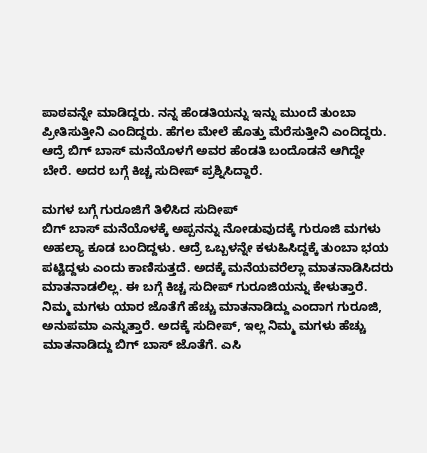ಪಾಠವನ್ನೇ ಮಾಡಿದ್ದರು. ನನ್ನ ಹೆಂಡತಿಯನ್ನು ಇನ್ನು ಮುಂದೆ ತುಂಬಾ ಪ್ರೀತಿಸುತ್ತೀನಿ ಎಂದಿದ್ದರು. ಹೆಗಲ ಮೇಲೆ ಹೊತ್ತು ಮೆರೆಸುತ್ತೀನಿ ಎಂದಿದ್ದರು. ಆದ್ರೆ ಬಿಗ್ ಬಾಸ್ ಮನೆಯೊಳಗೆ ಅವರ ಹೆಂಡತಿ ಬಂದೊಡನೆ ಆಗಿದ್ದೇ ಬೇರೆ. ಅದರ ಬಗ್ಗೆ ಕಿಚ್ಚ ಸುದೀಪ್ ಪ್ರಶ್ನಿಸಿದ್ದಾರೆ.

ಮಗಳ ಬಗ್ಗೆ ಗುರೂಜಿಗೆ ತಿಳಿಸಿದ ಸುದೀಪ್
ಬಿಗ್ ಬಾಸ್ ಮನೆಯೊಳಕ್ಕೆ ಅಪ್ಪನನ್ನು ನೋಡುವುದಕ್ಕೆ ಗುರೂಜಿ ಮಗಳು ಅಹಲ್ಯಾ ಕೂಡ ಬಂದಿದ್ದಳು. ಆದ್ರೆ ಒಬ್ಬಳನ್ನೇ ಕಳುಹಿಸಿದ್ದಕ್ಕೆ ತುಂಬಾ ಭಯ ಪಟ್ಟಿದ್ದಳು ಎಂದು ಕಾಣಿಸುತ್ತದೆ. ಅದಕ್ಕೆ ಮನೆಯವರೆಲ್ಲಾ ಮಾತನಾಡಿಸಿದರು ಮಾತನಾಡಲಿಲ್ಲ. ಈ ಬಗ್ಗೆ ಕಿಚ್ಚ ಸುದೀಪ್ ಗುರೂಜಿಯನ್ನು ಕೇಳುತ್ತಾರೆ. ನಿಮ್ಮ ಮಗಳು ಯಾರ ಜೊತೆಗೆ ಹೆಚ್ಚು ಮಾತನಾಡಿದ್ದು ಎಂದಾಗ ಗುರೂಜಿ, ಅನುಪಮಾ ಎನ್ನುತ್ತಾರೆ. ಅದಕ್ಕೆ ಸುದೀಪ್, ಇಲ್ಲ ನಿಮ್ಮ ಮಗಳು ಹೆಚ್ಚು ಮಾತನಾಡಿದ್ದು ಬಿಗ್ ಬಾಸ್ ಜೊತೆಗೆ. ಎಸಿ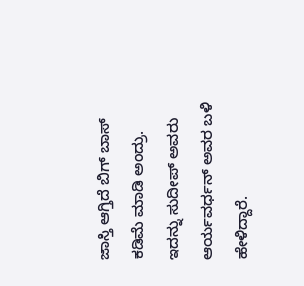ಜಾಸ್ತಿ ಆಗ್ತಿದೆ ಬಿಗ್ ಬಾಸ್ ಕಡಿಮೆ ಮಾಡಿ ಅಂದ್ರು. ಇದನ್ನು ಸುದೀಪ್ ಅವರು ಆರ್ಯವರ್ಧನ್ ಅವರ ಬಳಿ ಹೇಳಿದ್ದಾರೆ.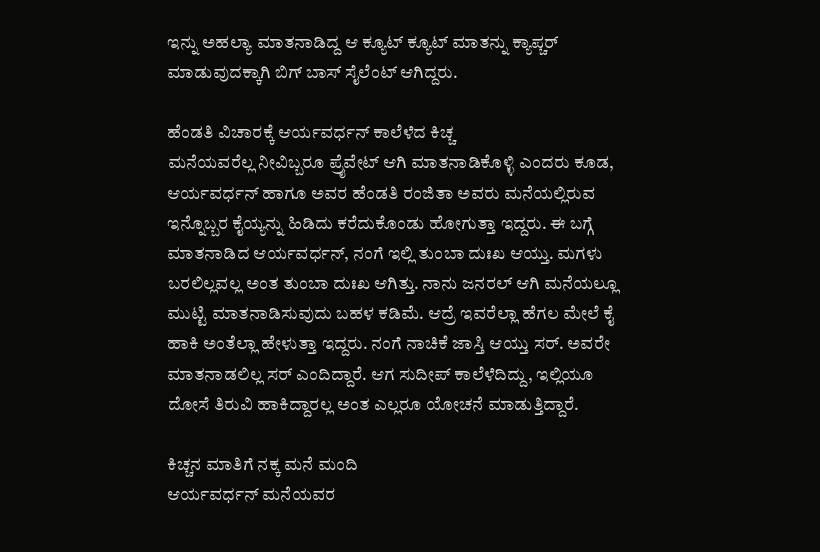ಇನ್ನು ಅಹಲ್ಯಾ ಮಾತನಾಡಿದ್ದ ಆ ಕ್ಯೂಟ್ ಕ್ಯೂಟ್ ಮಾತನ್ನು ಕ್ಯಾಪ್ಚರ್ ಮಾಡುವುದಕ್ಕಾಗಿ ಬಿಗ್ ಬಾಸ್ ಸೈಲೆಂಟ್ ಆಗಿದ್ದರು.

ಹೆಂಡತಿ ವಿಚಾರಕ್ಕೆ ಆರ್ಯವರ್ಧನ್ ಕಾಲೆಳೆದ ಕಿಚ್ಚ
ಮನೆಯವರೆಲ್ಲ ನೀವಿಬ್ಬರೂ ಪ್ರೈವೇಟ್ ಆಗಿ ಮಾತನಾಡಿಕೊಳ್ಳಿ ಎಂದರು ಕೂಡ, ಆರ್ಯವರ್ಧನ್ ಹಾಗೂ ಅವರ ಹೆಂಡತಿ ರಂಜಿತಾ ಅವರು ಮನೆಯಲ್ಲಿರುವ ಇನ್ನೊಬ್ಬರ ಕೈಯ್ಯನ್ನು ಹಿಡಿದು ಕರೆದುಕೊಂಡು ಹೋಗುತ್ತಾ ಇದ್ದರು. ಈ ಬಗ್ಗೆ ಮಾತನಾಡಿದ ಆರ್ಯವರ್ಧನ್, ನಂಗೆ ಇಲ್ಲಿ ತುಂಬಾ ದುಃಖ ಆಯ್ತು. ಮಗಳು ಬರಲಿಲ್ಲವಲ್ಲ ಅಂತ ತುಂಬಾ ದುಃಖ ಆಗಿತ್ತು. ನಾನು ಜನರಲ್ ಆಗಿ ಮನೆಯಲ್ಲೂ ಮುಟ್ಟಿ ಮಾತನಾಡಿಸುವುದು ಬಹಳ ಕಡಿಮೆ. ಆದ್ರೆ ಇವರೆಲ್ಲಾ ಹೆಗಲ ಮೇಲೆ ಕೈ ಹಾಕಿ ಅಂತೆಲ್ಲಾ ಹೇಳುತ್ತಾ ಇದ್ದರು. ನಂಗೆ ನಾಚಿಕೆ ಜಾಸ್ತಿ ಆಯ್ತು ಸರ್. ಅವರೇ ಮಾತನಾಡಲಿಲ್ಲ ಸರ್ ಎಂದಿದ್ದಾರೆ. ಆಗ ಸುದೀಪ್ ಕಾಲೆಳೆದಿದ್ದು, ಇಲ್ಲಿಯೂ ದೋಸೆ ತಿರುವಿ ಹಾಕಿದ್ದಾರಲ್ಲ ಅಂತ ಎಲ್ಲರೂ ಯೋಚನೆ ಮಾಡುತ್ತಿದ್ದಾರೆ.

ಕಿಚ್ಚನ ಮಾತಿಗೆ ನಕ್ಕ ಮನೆ ಮಂದಿ
ಆರ್ಯವರ್ಧನ್ ಮನೆಯವರ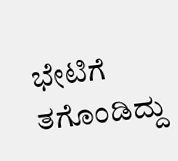ಭೇಟಿಗೆ ತಗೊಂಡಿದ್ದು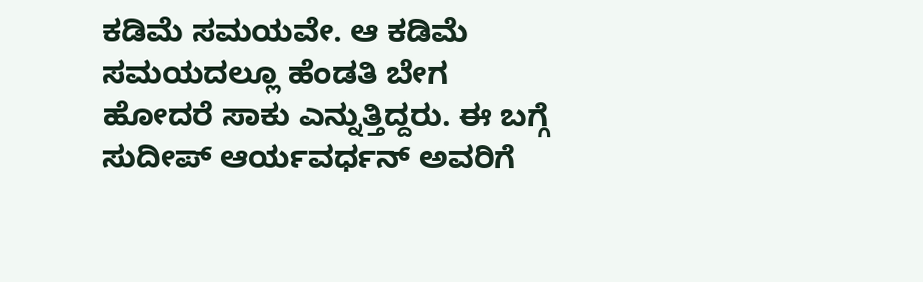ಕಡಿಮೆ ಸಮಯವೇ. ಆ ಕಡಿಮೆ ಸಮಯದಲ್ಲೂ ಹೆಂಡತಿ ಬೇಗ ಹೋದರೆ ಸಾಕು ಎನ್ನುತ್ತಿದ್ದರು. ಈ ಬಗ್ಗೆ ಸುದೀಪ್ ಆರ್ಯವರ್ಧನ್ ಅವರಿಗೆ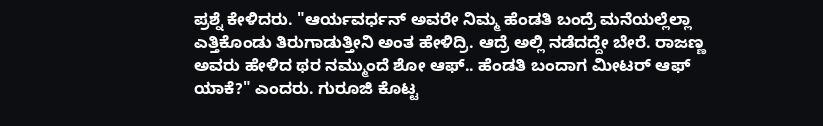ಪ್ರಶ್ನೆ ಕೇಳಿದರು. "ಆರ್ಯವರ್ಧನ್ ಅವರೇ ನಿಮ್ಮ ಹೆಂಡತಿ ಬಂದ್ರೆ ಮನೆಯಲ್ಲೆಲ್ಲಾ ಎತ್ತಿಕೊಂಡು ತಿರುಗಾಡುತ್ತೀನಿ ಅಂತ ಹೇಳಿದ್ರಿ. ಆದ್ರೆ ಅಲ್ಲಿ ನಡೆದದ್ದೇ ಬೇರೆ. ರಾಜಣ್ಣ ಅವರು ಹೇಳಿದ ಥರ ನಮ್ಮುಂದೆ ಶೋ ಆಫ್.. ಹೆಂಡತಿ ಬಂದಾಗ ಮೀಟರ್ ಆಫ್ ಯಾಕೆ?" ಎಂದರು. ಗುರೂಜಿ ಕೊಟ್ಟ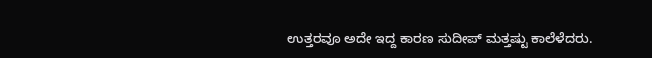ಉತ್ತರವೂ ಅದೇ ಇದ್ದ ಕಾರಣ ಸುದೀಪ್ ಮತ್ತಷ್ಟು ಕಾಲೆಳೆದರು.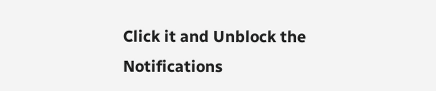Click it and Unblock the Notifications